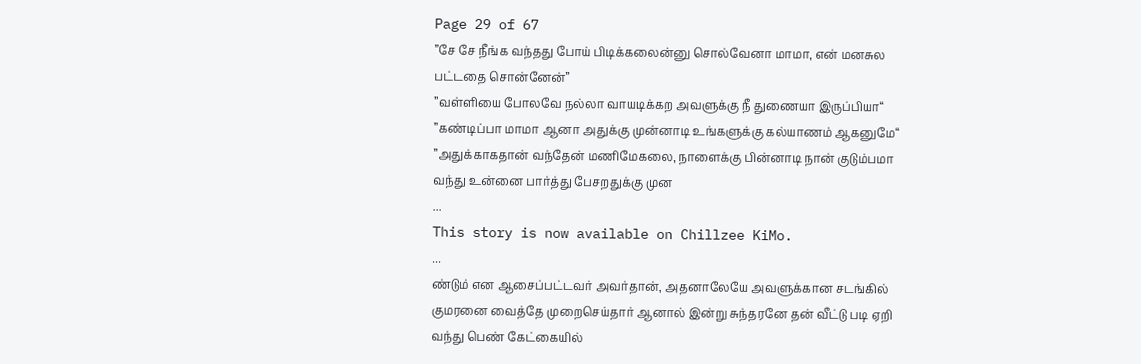Page 29 of 67
”சே சே நீங்க வந்தது போய் பிடிக்கலைன்னு சொல்வேனா மாமா, என் மனசுல பட்டதை சொன்னேன்”
”வள்ளியை போலவே நல்லா வாயடிக்கற அவளுக்கு நீ துணையா இருப்பியா“
”கண்டிப்பா மாமா ஆனா அதுக்கு முன்னாடி உங்களுக்கு கல்யாணம் ஆகனுமே“
”அதுக்காகதான் வந்தேன் மணிமேகலை, நாளைக்கு பின்னாடி நான் குடும்பமா வந்து உன்னை பார்த்து பேசறதுக்கு முன
...
This story is now available on Chillzee KiMo.
...
ண்டும் என ஆசைப்பட்டவர் அவர்தான், அதனாலேயே அவளுக்கான சடங்கில் குமரனை வைத்தே முறைசெய்தார் ஆனால் இன்று சுந்தரனே தன் வீட்டு படி ஏறி வந்து பெண் கேட்கையில்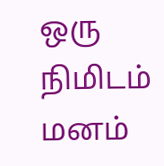ஒரு நிமிடம் மனம்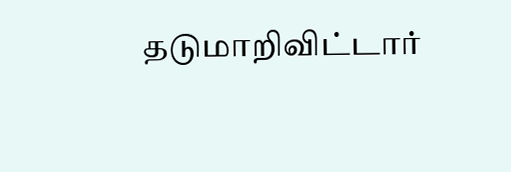தடுமாறிவிட்டார்